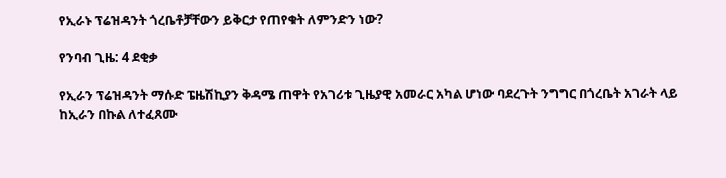የኢራኑ ፕሬዝዳንት ጎረቤቶቻቸውን ይቅርታ የጠየቁት ለምንድን ነው?

የንባብ ጊዜ: 4 ደቂቃ

የኢራን ፕሬዝዳንት ማሱድ ፔዜሽኪያን ቅዳሜ ጠዋት የአገሪቱ ጊዜያዊ አመራር አካል ሆነው ባደረጉት ንግግር በጎረቤት አገራት ላይ ከኢራን በኩል ለተፈጸሙ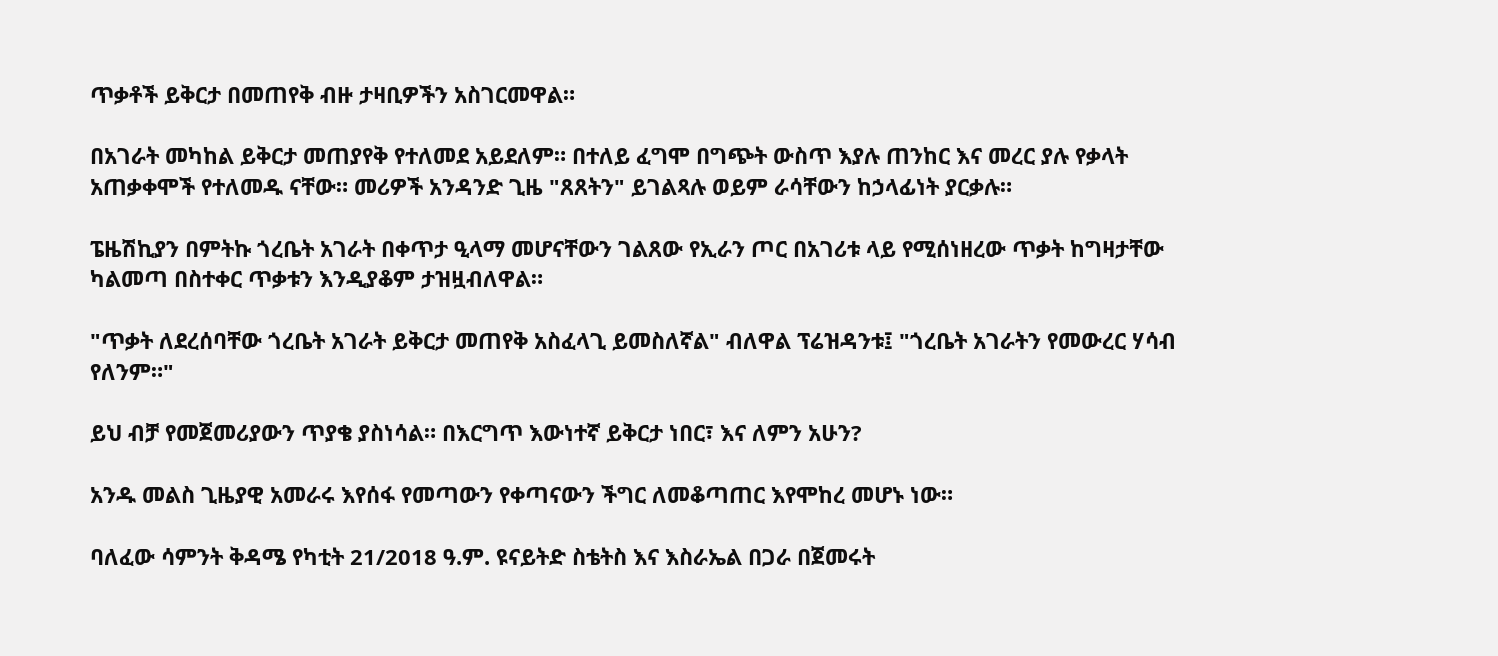ጥቃቶች ይቅርታ በመጠየቅ ብዙ ታዛቢዎችን አስገርመዋል።

በአገራት መካከል ይቅርታ መጠያየቅ የተለመደ አይደለም። በተለይ ፈግሞ በግጭት ውስጥ እያሉ ጠንከር እና መረር ያሉ የቃላት አጠቃቀሞች የተለመዱ ናቸው። መሪዎች አንዳንድ ጊዜ "ጸጸትን" ይገልጻሉ ወይም ራሳቸውን ከኃላፊነት ያርቃሉ።

ፔዜሽኪያን በምትኩ ጎረቤት አገራት በቀጥታ ዒላማ መሆናቸውን ገልጸው የኢራን ጦር በአገሪቱ ላይ የሚሰነዘረው ጥቃት ከግዛታቸው ካልመጣ በስተቀር ጥቃቱን እንዲያቆም ታዝዟብለዋል።

"ጥቃት ለደረሰባቸው ጎረቤት አገራት ይቅርታ መጠየቅ አስፈላጊ ይመስለኛል" ብለዋል ፕሬዝዳንቱ፤ "ጎረቤት አገራትን የመውረር ሃሳብ የለንም።"

ይህ ብቻ የመጀመሪያውን ጥያቄ ያስነሳል። በእርግጥ እውነተኛ ይቅርታ ነበር፣ እና ለምን አሁን?

አንዱ መልስ ጊዜያዊ አመራሩ እየሰፋ የመጣውን የቀጣናውን ችግር ለመቆጣጠር እየሞከረ መሆኑ ነው።

ባለፈው ሳምንት ቅዳሜ የካቲት 21/2018 ዓ.ም. ዩናይትድ ስቴትስ እና እስራኤል በጋራ በጀመሩት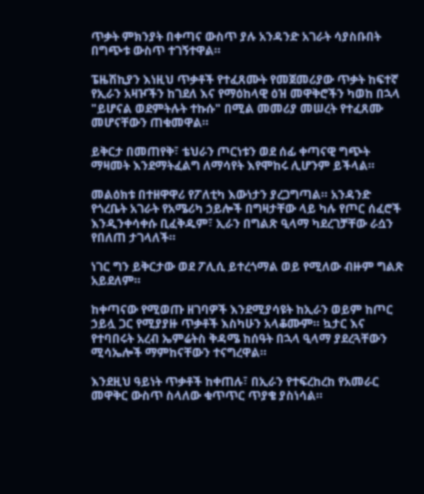ጥቃት ምክንያት በቀጣና ውስጥ ያሉ አንዳንድ አገራት ሳያስቡበት በግጭቱ ውስጥ ተገኝተዋል።

ፔዜሽኪያን እነዚህ ጥቃቶች የተፈጸሙት የመጀመሪያው ጥቃት ከፍተኛ የኢራን አዛዦችን ከገደለ እና የማዕከላዊ ዕዝ መዋቅሮችን ካወከ በኋላ "ይሆናል ወደምትሉት ተኩሱ" በሚል መመሪያ መሠረት የተፈጸሙ መሆናቸውን ጠቁመዋል።

ይቅርታ በመጠየቅ፣ ቴህራን ጦርነቱን ወደ ሰፊ ቀጣናዊ ግጭት ማዛመት እንደማትፈልግ ለማሳየት እየሞከሩ ሊሆንም ይችላል።

መልዕክቱ በተዘዋዋሪ የፖለቲካ እውነታን ያረጋግጣል። አንዳንድ የጎረቤት አገራት የአሜሪካ ኃይሎች በግዛታቸው ላይ ካሉ የጦር ሰፈሮች እንዲንቀሳቀሱ ቢፈቅዱም፣ ኢራን በግልጽ ዒላማ ካደረገቻቸው ራሷን የበለጠ ታገላለች።

ነገር ግን ይቅርታው ወደ ፖሊሲ ይተረጎማል ወይ የሚለው ብዙም ግልጽ አይደለም።

ከቀጣናው የሚወጡ ዘገባዎች እንደሚያሳዩት ከኢራን ወይም ከጦር ኃይሏ ጋር የሚያያዙ ጥቃቶች እስካሁን አላቆሙም። ኳታር እና የተባበሩት አረብ ኤምሬትስ ቅዳሜ ከሰዓት በኋላ ዒላማ ያደረጓቸውን ሚሳኤሎች ማምከናቸውን ተናግረዋል።

እንደዚህ ዓይነት ጥቃቶች ከቀጠሉ፣ በኢራን የተፍረከረከ የአመራር መዋቅር ውስጥ ስላለው ቁጥጥር ጥያቄ ያስነሳል።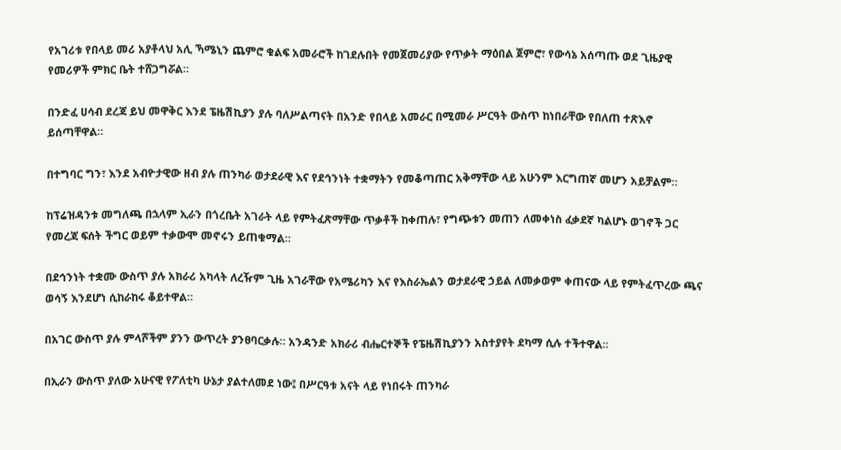የአገሪቱ የበላይ መሪ አያቶላህ አሊ ኻሜኒን ጨምሮ ቁልፍ አመራሮች ከገደሉበት የመጀመሪያው የጥቃት ማዕበል ጀምሮ፣ የውሳኔ አሰጣጡ ወደ ጊዜያዊ የመሪዎች ምክር ቤት ተሸጋግሯል።

በንድፈ ሀሳብ ደረጃ ይህ መዋቅር እንደ ፔዜሽኪያን ያሉ ባለሥልጣናት በአንድ የበላይ አመራር በሚመራ ሥርዓት ውስጥ ከነበራቸው የበለጠ ተጽእኖ ይሰጣቸዋል።

በተግባር ግን፣ እንደ አብዮታዊው ዘብ ያሉ ጠንካራ ወታደራዊ እና የደኅንነት ተቋማትን የመቆጣጠር አቅማቸው ላይ አሁንም እርግጠኛ መሆን አይቻልም።

ከፕሬዝዳንቱ መግለጫ በኋላም ኢራን በጎረቤት አገራት ላይ የምትፈጽማቸው ጥቃቶች ከቀጠሉ፣ የግጭቱን መጠን ለመቀነስ ፈቃደኛ ካልሆኑ ወገኖች ጋር የመረጃ ፍሰት ችግር ወይም ተቃውሞ መኖሩን ይጠቁማል።

በደኅንነት ተቋሙ ውስጥ ያሉ አክራሪ አካላት ለረዥም ጊዜ አገራቸው የአሜሪካን እና የእስራኤልን ወታደራዊ ኃይል ለመቃወም ቀጠናው ላይ የምትፈጥረው ጫና ወሳኝ እንደሆነ ሲከራከሩ ቆይተዋል።

በአገር ውስጥ ያሉ ምላሾችም ያንን ውጥረት ያንፀባርቃሉ። አንዳንድ አክራሪ ብሔርተኞች የፔዜሽኪያንን አስተያየት ደካማ ሲሉ ተችተዋል።

በኢራን ውስጥ ያለው አሁናዊ የፖለቲካ ሁኔታ ያልተለመደ ነው፤ በሥርዓቱ አናት ላይ የነበሩት ጠንካራ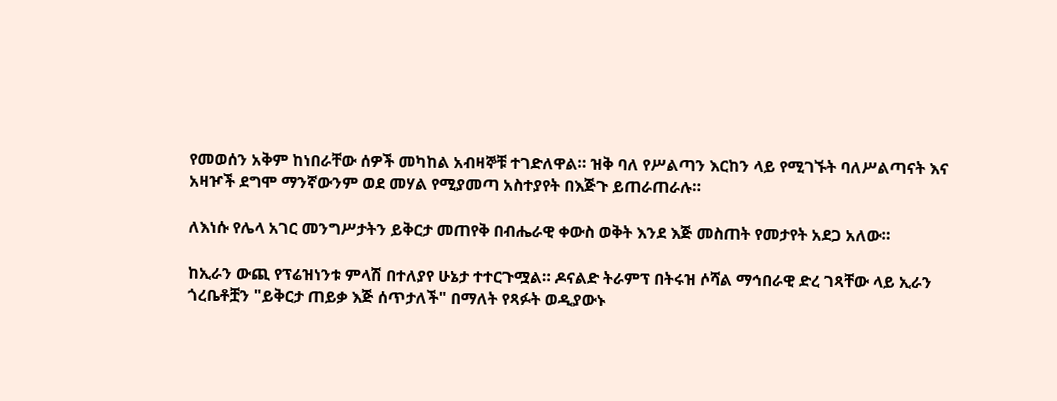የመወሰን አቅም ከነበራቸው ሰዎች መካከል አብዛኞቹ ተገድለዋል። ዝቅ ባለ የሥልጣን እርከን ላይ የሚገኙት ባለሥልጣናት እና አዛዦች ደግሞ ማንኛውንም ወደ መሃል የሚያመጣ አስተያየት በእጅጉ ይጠራጠራሉ።

ለእነሱ የሌላ አገር መንግሥታትን ይቅርታ መጠየቅ በብሔራዊ ቀውስ ወቅት እንደ እጅ መስጠት የመታየት አደጋ አለው።

ከኢራን ውጪ የፕሬዝነንቱ ምላሽ በተለያየ ሁኔታ ተተርጉሟል። ዶናልድ ትራምፕ በትሩዝ ሶሻል ማኅበራዊ ድረ ገጻቸው ላይ ኢራን ጎረቤቶቿን "ይቅርታ ጠይቃ እጅ ሰጥታለች" በማለት የጻፉት ወዲያውኑ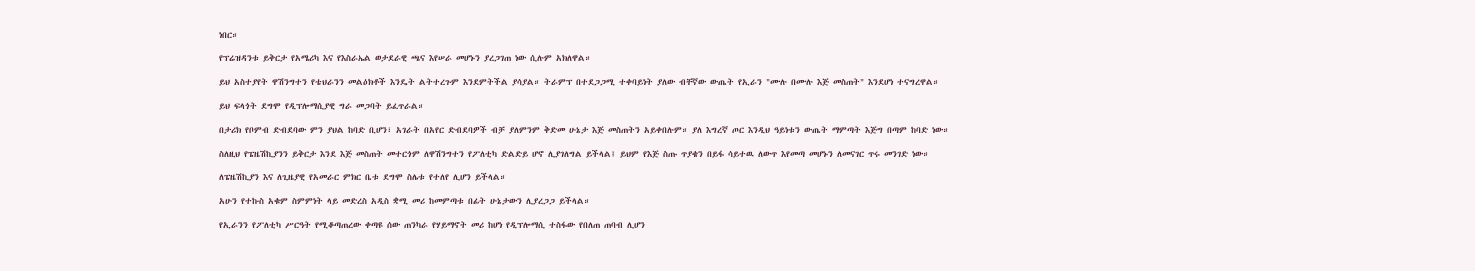ነበር።

የፕሬዝዳንቱ ይቅርታ የአሜሪካ እና የእስራኤል ወታደራዊ ጫና እየሠራ መሆኑን ያረጋገጠ ነው ሲሉም አክለዋል።

ይህ አስተያየት ዋሽንግተን የቴህራንን መልዕክቶች እንዴት ልትተረጉም እንደምትችል ያሳያል። ትራምፕ በተደጋጋሚ ተቀባይነት ያለው ብቸኛው ውጤት የኢራን "ሙሉ በሙሉ እጅ መስጠት" እንደሆነ ተናግረዋል።

ይህ ፍላጎት ደግሞ የዲፕሎማሲያዊ ግራ መጋባት ይፈጥራል።

በታሪክ የቦምብ ድብደባው ምን ያህል ከባድ ቢሆን፣ አገራት በአየር ድብደባዎች ብቻ ያለምንም ቅድመ ሁኔታ እጅ መስጠትን አይቀበሉም። ያለ እግረኛ ጦር እንዲህ ዓይነቱን ውጤት ማምጣት እጅግ በጣም ከባድ ነው።

ስለዚህ የፔዜሽኪያንን ይቅርታ እንደ እጅ መስጠት መተርጎም ለዋሽንግተን የፖለቲካ ድልድይ ሆኖ ሊያገለግል ይችላል፤ ይህም የእጅ ስጡ ጥያቄን በይፋ ሳይተዉ ለውጥ እየመጣ መሆኑን ለመናገር ጥሩ መንገድ ነው።

ለፔዜሽኪያን እና ለጊዜያዊ የአመራር ምክር ቤቱ ደግሞ ስሌቱ የተለየ ሊሆን ይችላል።

አሁን የተኩስ አቁም ስምምነት ላይ መድረስ አዲስ ቋሚ መሪ ከመምጣቱ በፊት ሁኔታውን ሊያረጋጋ ይችላል።

የኢራንን የፖለቲካ ሥርዓት የሚቆጣጠረው ቀጣዩ ሰው ጠንካራ የሃይማኖት መሪ ከሆነ የዲፕሎማሲ ተስፋው የበለጠ ጠባብ ሊሆን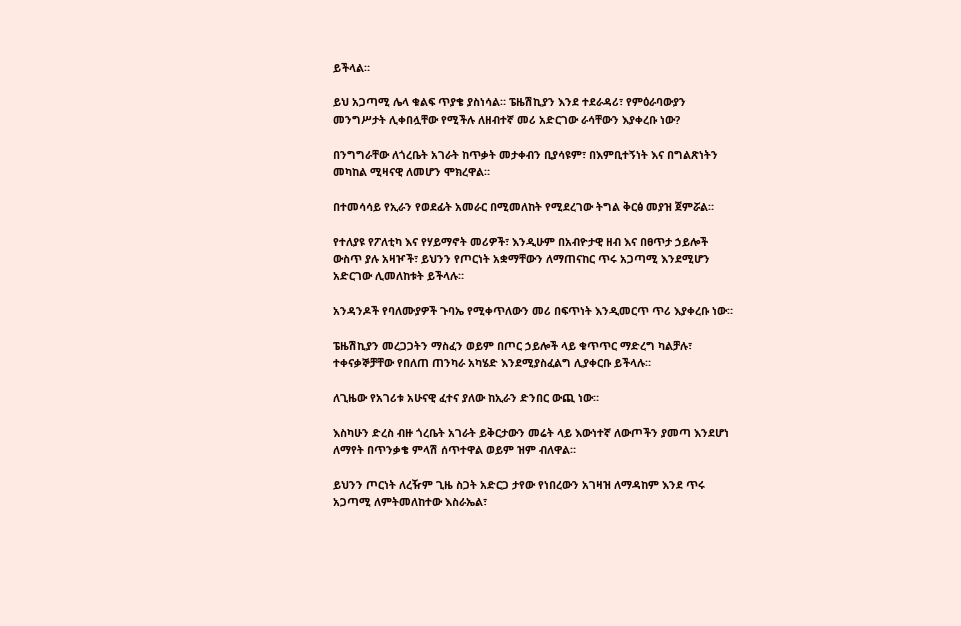ይችላል።

ይህ አጋጣሚ ሌላ ቁልፍ ጥያቄ ያስነሳል። ፔዜሽኪያን እንደ ተደራዳሪ፣ የምዕራባውያን መንግሥታት ሊቀበሏቸው የሚችሉ ለዘብተኛ መሪ አድርገው ራሳቸውን እያቀረቡ ነው?

በንግግራቸው ለጎረቤት አገራት ከጥቃት መታቀብን ቢያሳዩም፣ በእምቢተኝነት እና በግልጽነትን መካከል ሚዛናዊ ለመሆን ሞክረዋል።

በተመሳሳይ የኢራን የወደፊት አመራር በሚመለከት የሚደረገው ትግል ቅርፅ መያዝ ጀምሯል።

የተለያዩ የፖለቲካ እና የሃይማኖት መሪዎች፣ እንዲሁም በአብዮታዊ ዘብ እና በፀጥታ ኃይሎች ውስጥ ያሉ አዛዦች፣ ይህንን የጦርነት አቋማቸውን ለማጠናከር ጥሩ አጋጣሚ እንደሚሆን አድርገው ሊመለከቱት ይችላሉ።

አንዳንዶች የባለሙያዎች ጉባኤ የሚቀጥለውን መሪ በፍጥነት እንዲመርጥ ጥሪ እያቀረቡ ነው።

ፔዜሽኪያን መረጋጋትን ማስፈን ወይም በጦር ኃይሎች ላይ ቁጥጥር ማድረግ ካልቻሉ፣ ተቀናቃኞቻቸው የበለጠ ጠንካራ አካሄድ እንደሚያስፈልግ ሊያቀርቡ ይችላሉ።

ለጊዜው የአገሪቱ አሁናዊ ፈተና ያለው ከኢራን ድንበር ውጪ ነው።

እስካሁን ድረስ ብዙ ጎረቤት አገራት ይቅርታውን መሬት ላይ እውነተኛ ለውጦችን ያመጣ እንደሆነ ለማየት በጥንቃቄ ምላሽ ሰጥተዋል ወይም ዝም ብለዋል።

ይህንን ጦርነት ለረዥም ጊዜ ስጋት አድርጋ ታየው የነበረውን አገዛዝ ለማዳከም እንደ ጥሩ አጋጣሚ ለምትመለከተው እስራኤል፣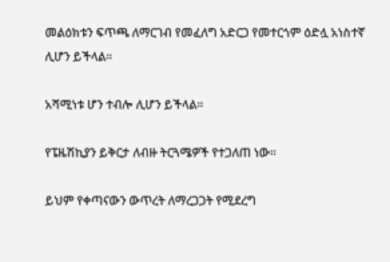መልዕክቱን ፍጥጫ ለማርገብ የመፈለግ አድርጋ የመተርጎም ዕድሏ አነስተኛ ሊሆን ይችላል።

አሻሚነቱ ሆን ተብሎ ሊሆን ይችላል።

የፔዜሽኪያን ይቅርታ ለብዙ ትርጓሜዎች የተጋለጠ ነው።

ይህም የቀጣናውን ውጥረት ለማረጋጋት የሚደረግ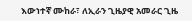እውነተኛ ሙከራ፣ ለኢራን ጊዜያዊ አመራር ጊዜ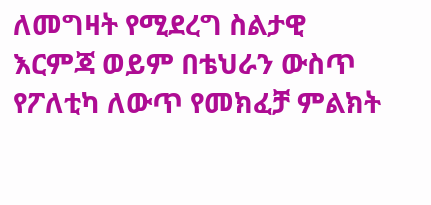ለመግዛት የሚደረግ ስልታዊ እርምጃ ወይም በቴህራን ውስጥ የፖለቲካ ለውጥ የመክፈቻ ምልክት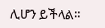ሊሆን ይችላል።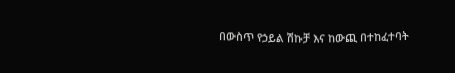በውስጥ የኃይል ሽኩቻ እና ከውጪ በተከፈተባት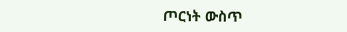ጦርነት ውስጥ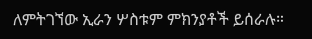ለምትገኘው ኢራን ሦስቱም ምክንያቶች ይሰራሉ።